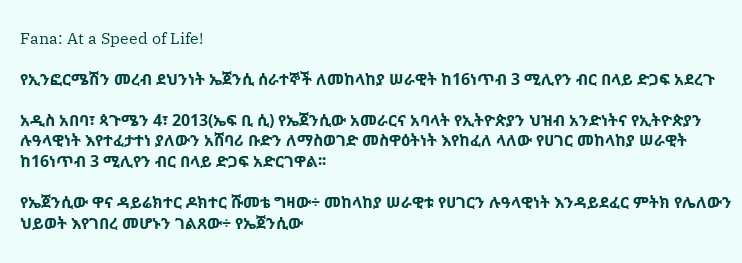Fana: At a Speed of Life!

የኢንፎርሜሽን መረብ ደህንነት ኤጀንሲ ሰራተኞች ለመከላከያ ሠራዊት ከ16ነጥብ 3 ሚሊየን ብር በላይ ድጋፍ አደረጉ

አዲስ አበባ፣ ጳጉሜን 4፣ 2013(ኤፍ ቢ ሲ) የኤጀንሲው አመራርና አባላት የኢትዮጵያን ህዝብ አንድነትና የኢትዮጵያን ሉዓላዊነት እየተፈታተነ ያለውን አሸባሪ ቡድን ለማስወገድ መስዋዕትነት እየከፈለ ላለው የሀገር መከላከያ ሠራዊት ከ16ነጥብ 3 ሚሊየን ብር በላይ ድጋፍ አድርገዋል፡፡

የኤጀንሲው ዋና ዳይሬክተር ዶክተር ሹመቴ ግዛው÷ መከላከያ ሠራዊቱ የሀገርን ሉዓላዊነት እንዳይደፈር ምትክ የሌለውን ህይወት እየገበረ መሆኑን ገልጸው÷ የኤጀንሲው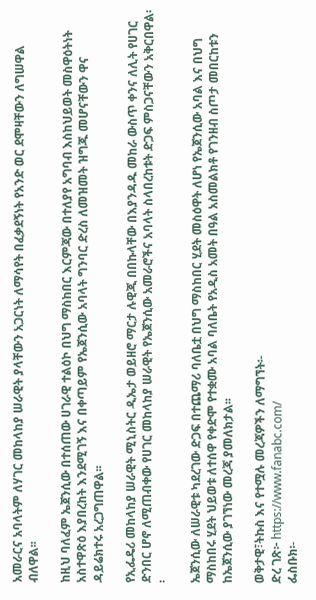አመራርና አባላትም ለሃገር መከላከያ ሠራዊት ያላቸውን አጋርነት ለማሳየት በፈቃደኝነት የአንድ ወር ደሞዛቸውን ለግሠዋል ብለዋል፡፡

ከዚህ ባለፈም ኤጀንሲው በተሰጠው ሀገራዊ ተልዕኮ በህግ ማስከበር እርምጃው በተለያየ አግባብ እስከህይወት መስዋዕትነት አስተዋጽዕ እያበረከት እንደሚገኝ እና በቀጣይም የኤጀንሲው አባላት ግንባር ድረስ ለመዝመት ዝግጁ መሆናቸውን ዋና ዳይሬክተሩ አረጋግጠዋል፡፡

የኢፌዴሪ መከላከያ ሠራዊት ሚኒስትር ዲኤታ ወይዘሮ ማርታ ሉዊጂ በበኩላቸው በእያንዳዱ መከራ ውስጥ ቀንና ለሊት የሀገር ድንበር ሆኖ ለሚጠብቀው የሀገር መከላከያ ሠራዊት የኤጀንሲው አመራሮችና አባላት ስላበረከቱት ድጋፍ ምስጋናቸውን አቅርበዋል፡፡

ኤጀንሲው ለሠራዊቱ ካደረገው ድጋፍ በተጨማሪ ባለቤቷ በህግ ማስከበር ሂደት መስዕዋት ለሆነ የኤጀንሲው አባል እና በህግ ማስከበሩ ሂደት ህይወቱ ለተሰዋ የቀድሞ የተቋሙ አባል ባለቤት የአዲስ አመት በዓል አስመልክቶ የገንዘብ ስጦታ መበርከቱን ከኤጀንሲው ያገኘነው መረጃ ያመለክታል፡፡

ወቅታዊ፣ትኩስ እና የተሟሉ መረጃዎችን ለማግኘት፡-
ድረ ገጽ፦ https://www.fanabc.com/
ፌስቡክ፡-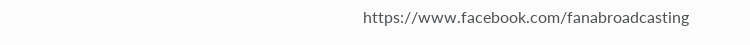https://www.facebook.com/fanabroadcasting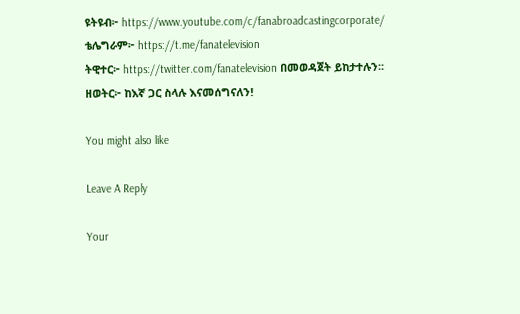ዩትዩብ፦ https://www.youtube.com/c/fanabroadcastingcorporate/
ቴሌግራም፦ https://t.me/fanatelevision
ትዊተር፦ https://twitter.com/fanatelevision በመወዳጀት ይከታተሉን፡፡
ዘወትር፦ ከእኛ ጋር ስላሉ እናመሰግናለን!

You might also like

Leave A Reply

Your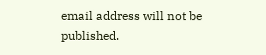email address will not be published.